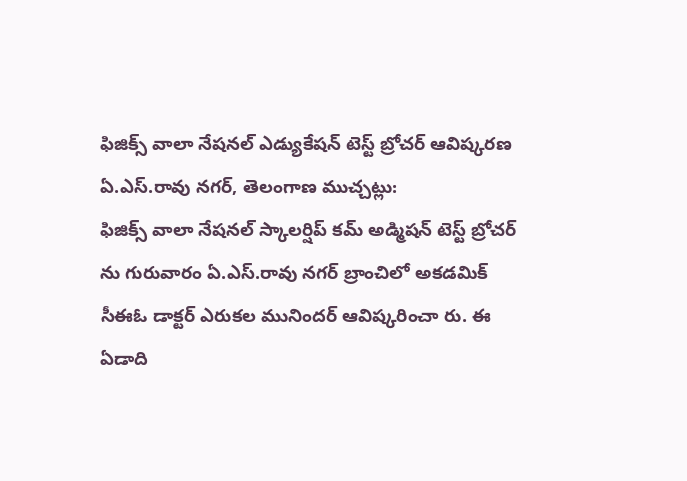ఫిజిక్స్ వాలా నేషనల్ ఎడ్యుకేషన్ టెస్ట్ బ్రోచర్ ఆవిష్కరణ
ఏ.ఎస్.రావు నగర్, తెలంగాణ ముచ్చట్లు:
ఫిజిక్స్ వాలా నేషనల్ స్కాలర్షిప్ కమ్ అడ్మిషన్ టెస్ట్ బ్రోచర్ ను గురువారం ఏ.ఎస్.రావు నగర్ బ్రాంచిలో అకడమిక్ సీఈఓ డాక్టర్ ఎరుకల మునిందర్ ఆవిష్కరించా రు. ఈ ఏడాది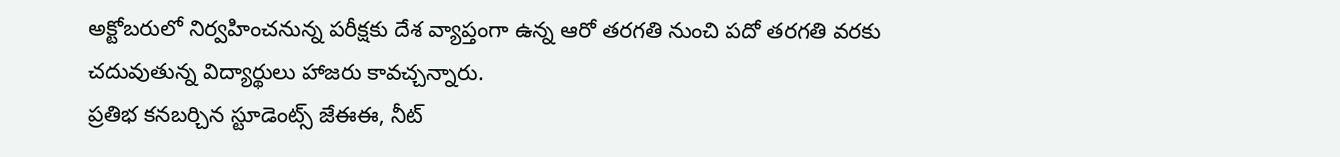అక్టోబరులో నిర్వహించనున్న పరీక్షకు దేశ వ్యాప్తంగా ఉన్న ఆరో తరగతి నుంచి పదో తరగతి వరకు చదువుతున్న విద్యార్థులు హాజరు కావచ్చన్నారు.
ప్రతిభ కనబర్చిన స్టూడెంట్స్ జేఈఈ, నీట్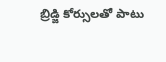బ్రిడ్జి కోర్సులతో పాటు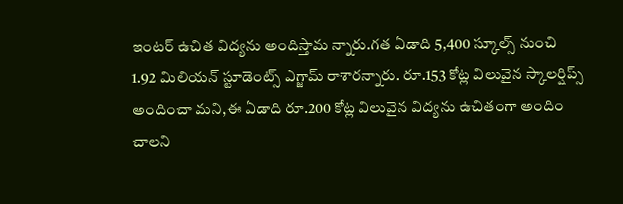ఇంటర్ ఉచిత విద్యను అందిస్తామ న్నారు.గత ఏడాది 5,400 స్కూల్స్ నుంచి 1.92 మిలియన్ స్టూడెంట్స్ ఎగ్జామ్ రాశారన్నారు. రూ.153 కోట్ల విలువైన స్కాలర్షిప్స్ అందించా మని,ఈ ఏడాది రూ.200 కోట్ల విలువైన విద్యను ఉచితంగా అందిం చాలని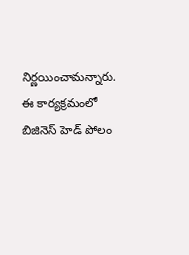నిర్ణయించామన్నారు.
ఈ కార్యక్రమంలో బిజినెస్ హెడ్ పోలం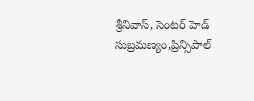శ్రీనివాస్, సెంటర్ హెడ్ సుబ్రమణ్యం,ప్రిన్సిపాల్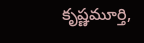కృష్ణమూర్తి,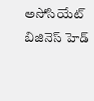అసోసియేట్ బిజినెస్ హెడ్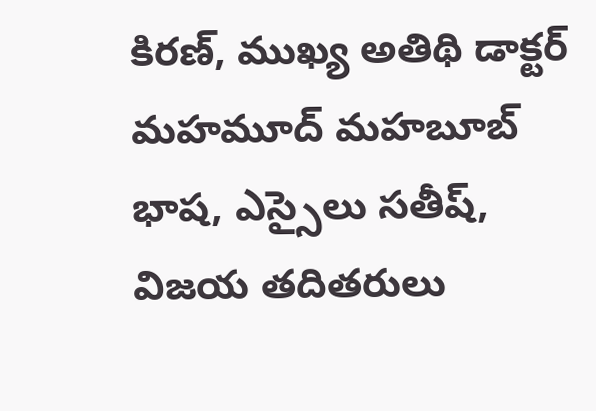కిరణ్, ముఖ్య అతిథి డాక్టర్ మహమూద్ మహబూబ్ భాష, ఎస్సైలు సతీష్, విజయ తదితరులు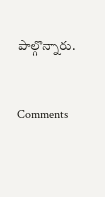పాల్గొన్నారు.


Comments